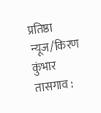प्रतिष्ठा न्यूज/किरण कुंभार
तासगाव :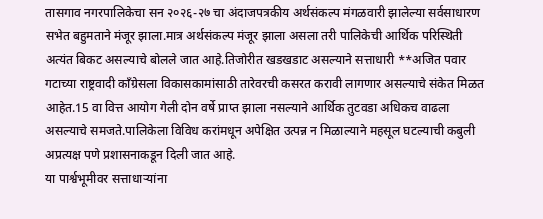तासगाव नगरपालिकेचा सन २०२६-२७ चा अंदाजपत्रकीय अर्थसंकल्प मंगळवारी झालेल्या सर्वसाधारण सभेत बहुमताने मंजूर झाला.मात्र अर्थसंकल्प मंजूर झाला असला तरी पालिकेची आर्थिक परिस्थिती अत्यंत बिकट असल्याचे बोलले जात आहे.तिजोरीत खडखडाट असल्याने सत्ताधारी **अजित पवार गटाच्या राष्ट्रवादी काँग्रेसला विकासकामांसाठी तारेवरची कसरत करावी लागणार असल्याचे संकेत मिळत आहेत.15 वा वित्त आयोग गेली दोन वर्षे प्राप्त झाला नसल्याने आर्थिक तुटवडा अधिकच वाढला असल्याचे समजते.पालिकेला विविध करांमधून अपेक्षित उत्पन्न न मिळाल्याने महसूल घटल्याची कबुली अप्रत्यक्ष पणे प्रशासनाकडून दिली जात आहे.
या पार्श्वभूमीवर सत्ताधाऱ्यांना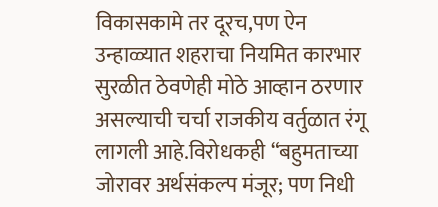विकासकामे तर दूरच,पण ऐन उन्हाळ्यात शहराचा नियमित कारभार सुरळीत ठेवणेही मोठे आव्हान ठरणार असल्याची चर्चा राजकीय वर्तुळात रंगू लागली आहे.विरोधकही “बहुमताच्या जोरावर अर्थसंकल्प मंजूर; पण निधी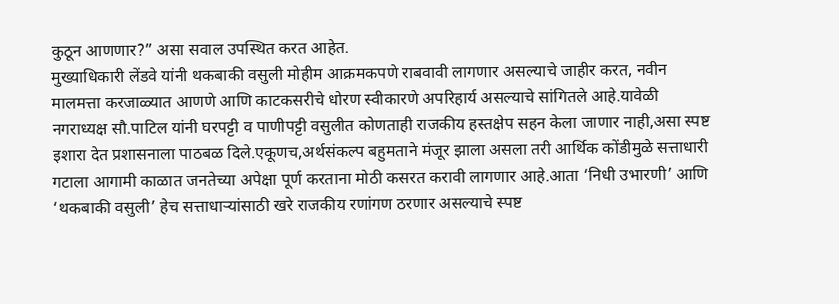कुठून आणणार?” असा सवाल उपस्थित करत आहेत.
मुख्याधिकारी लेंडवे यांनी थकबाकी वसुली मोहीम आक्रमकपणे राबवावी लागणार असल्याचे जाहीर करत, नवीन मालमत्ता करजाळ्यात आणणे आणि काटकसरीचे धोरण स्वीकारणे अपरिहार्य असल्याचे सांगितले आहे.यावेळी नगराध्यक्ष सौ.पाटिल यांनी घरपट्टी व पाणीपट्टी वसुलीत कोणताही राजकीय हस्तक्षेप सहन केला जाणार नाही,असा स्पष्ट इशारा देत प्रशासनाला पाठबळ दिले.एकूणच,अर्थसंकल्प बहुमताने मंजूर झाला असला तरी आर्थिक कोंडीमुळे सत्ताधारी गटाला आगामी काळात जनतेच्या अपेक्षा पूर्ण करताना मोठी कसरत करावी लागणार आहे.आता ‘निधी उभारणी’ आणि ‘थकबाकी वसुली’ हेच सत्ताधाऱ्यांसाठी खरे राजकीय रणांगण ठरणार असल्याचे स्पष्ट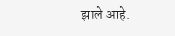झाले आहे.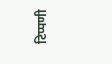टिप्पणी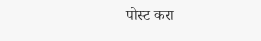पोस्ट करा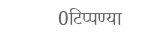0टिप्पण्या